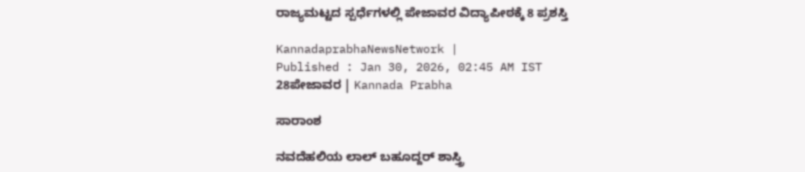ರಾಜ್ಯಮಟ್ಟದ ಸ್ಪರ್ಧೆಗಳಲ್ಲಿ ಪೇಜಾವರ ವಿದ್ಯಾಪೀಠಕ್ಕೆ 8 ಪ್ರಶಸ್ತಿ

KannadaprabhaNewsNetwork |
Published : Jan 30, 2026, 02:45 AM IST
28ಪೇಜಾವರ | Kannada Prabha

ಸಾರಾಂಶ

ನವದೆಹಲಿಯ ಲಾಲ್ ಬಹೂದ್ದರ್ ಶಾಸ್ತ್ರಿ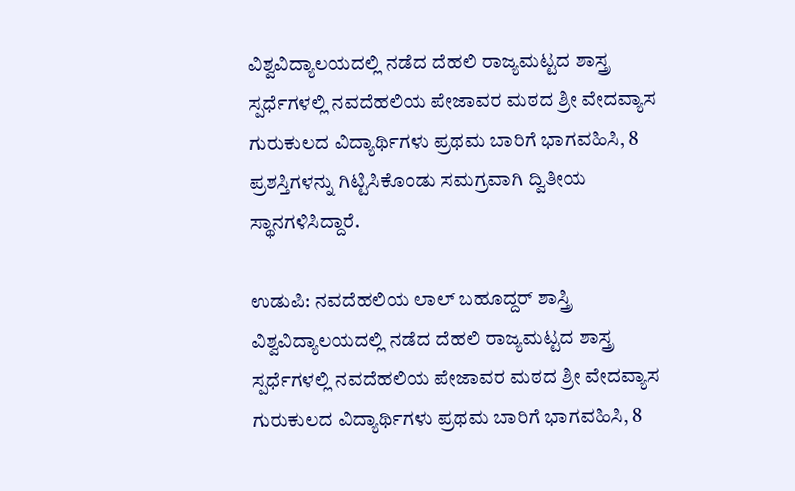ವಿಶ್ವವಿದ್ಯಾಲಯದಲ್ಲಿ ನಡೆದ ದೆಹಲಿ ರಾಜ್ಯಮಟ್ಟದ ಶಾಸ್ತ್ರ ಸ್ಪರ್ಧೆಗಳಲ್ಲಿ ನವದೆಹಲಿಯ ಪೇಜಾವರ ಮಠದ ಶ್ರೀ ವೇದವ್ಯಾಸ ಗುರುಕುಲದ ವಿದ್ಯಾರ್ಥಿಗಳು ಪ್ರಥಮ ಬಾರಿಗೆ ಭಾಗವಹಿಸಿ, 8 ಪ್ರಶಸ್ತಿಗಳನ್ನು ಗಿಟ್ಟಿಸಿಕೊಂಡು ಸಮಗ್ರವಾಗಿ ದ್ವಿತೀಯ ಸ್ಥಾನಗಳಿಸಿದ್ದಾರೆ.

ಉಡುಪಿ: ನವದೆಹಲಿಯ ಲಾಲ್ ಬಹೂದ್ದರ್ ಶಾಸ್ತ್ರಿ ವಿಶ್ವವಿದ್ಯಾಲಯದಲ್ಲಿ ನಡೆದ ದೆಹಲಿ ರಾಜ್ಯಮಟ್ಟದ ಶಾಸ್ತ್ರ ಸ್ಪರ್ಧೆಗಳಲ್ಲಿ ನವದೆಹಲಿಯ ಪೇಜಾವರ ಮಠದ ಶ್ರೀ ವೇದವ್ಯಾಸ ಗುರುಕುಲದ ವಿದ್ಯಾರ್ಥಿಗಳು ಪ್ರಥಮ ಬಾರಿಗೆ ಭಾಗವಹಿಸಿ, 8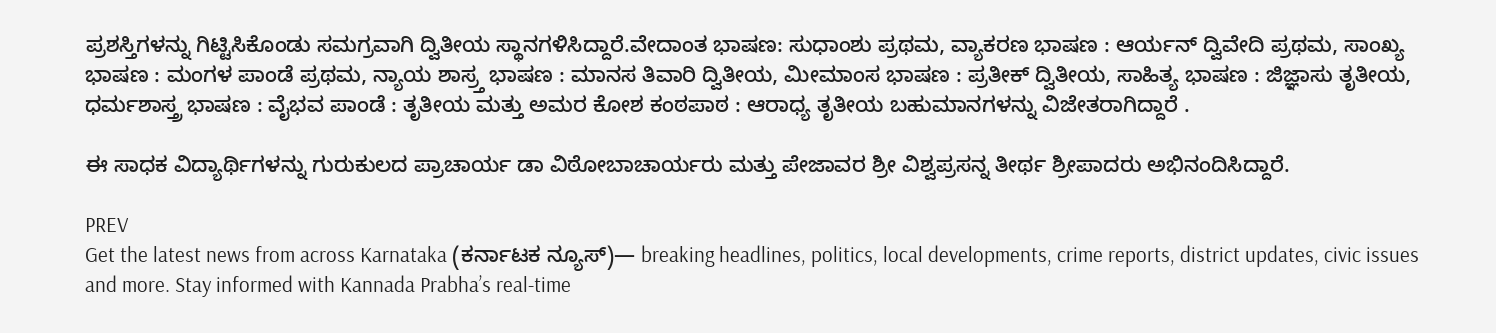ಪ್ರಶಸ್ತಿಗಳನ್ನು ಗಿಟ್ಟಿಸಿಕೊಂಡು ಸಮಗ್ರವಾಗಿ ದ್ವಿತೀಯ ಸ್ಥಾನಗಳಿಸಿದ್ದಾರೆ.ವೇದಾಂತ ಭಾಷಣ: ಸುಧಾಂಶು ಪ್ರಥಮ, ವ್ಯಾಕರಣ ಭಾಷಣ : ಆರ್ಯನ್ ದ್ವಿವೇದಿ ಪ್ರಥಮ, ಸಾಂಖ್ಯ ಭಾಷಣ : ಮಂಗಳ ಪಾಂಡೆ ಪ್ರಥಮ, ನ್ಯಾಯ ಶಾಸ್ರ್ತ ಭಾಷಣ : ಮಾನಸ ತಿವಾರಿ ದ್ವಿತೀಯ, ಮೀಮಾಂಸ ಭಾಷಣ : ಪ್ರತೀಕ್ ದ್ವಿತೀಯ, ಸಾಹಿತ್ಯ ಭಾಷಣ : ಜಿಜ್ಞಾಸು ತೃತೀಯ, ಧರ್ಮಶಾಸ್ತ್ರ ಭಾಷಣ : ವೈಭವ ಪಾಂಡೆ : ತೃತೀಯ ಮತ್ತು ಅಮರ ಕೋಶ ಕಂಠಪಾಠ : ಆರಾಧ್ಯ ತೃತೀಯ ಬಹುಮಾನಗಳನ್ನು ವಿಜೇತರಾಗಿದ್ದಾರೆ .

ಈ ಸಾಧಕ ವಿದ್ಯಾರ್ಥಿಗಳನ್ನು ಗುರುಕುಲದ ಪ್ರಾಚಾರ್ಯ ಡಾ ವಿಠೋಬಾಚಾರ್ಯರು ಮತ್ತು ಪೇಜಾವರ ಶ್ರೀ ವಿಶ್ವಪ್ರಸನ್ನ ತೀರ್ಥ ಶ್ರೀಪಾದರು ಅಭಿನಂದಿಸಿದ್ದಾರೆ.

PREV
Get the latest news from across Karnataka (ಕರ್ನಾಟಕ ನ್ಯೂಸ್)— breaking headlines, politics, local developments, crime reports, district updates, civic issues and more. Stay informed with Kannada Prabha’s real‑time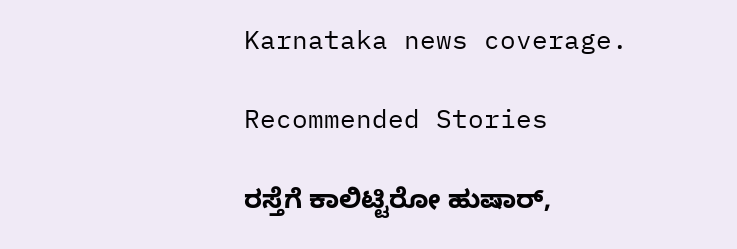Karnataka news coverage.

Recommended Stories

ರಸ್ತೆಗೆ ಕಾಲಿಟ್ಟಿರೋ ಹುಷಾರ್‌,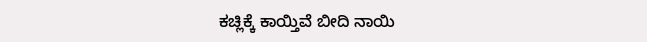ಕಚ್ಲಿಕ್ಕೆ ಕಾಯ್ತಿವೆ ಬೀದಿ ನಾಯಿ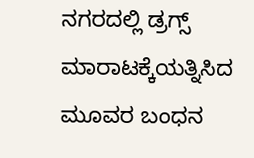ನಗರದಲ್ಲಿ ಡ್ರಗ್ಸ್ ಮಾರಾಟಕ್ಕೆಯತ್ನಿಸಿದ ಮೂವರ ಬಂಧನ